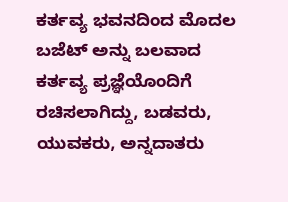ಕರ್ತವ್ಯ ಭವನದಿಂದ ಮೊದಲ ಬಜೆಟ್ ಅನ್ನು ಬಲವಾದ ಕರ್ತವ್ಯ ಪ್ರಜ್ಞೆಯೊಂದಿಗೆ ರಚಿಸಲಾಗಿದ್ದು, ಬಡವರು, ಯುವಕರು, ಅನ್ನದಾತರು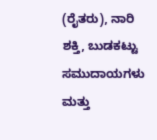(ರೈತರು), ನಾರಿ ಶಕ್ತಿ, ಬುಡಕಟ್ಟು ಸಮುದಾಯಗಳು ಮತ್ತು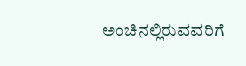ಅಂಚಿನಲ್ಲಿರುವವರಿಗೆ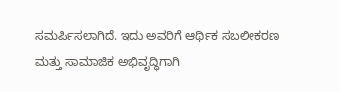ಸಮರ್ಪಿಸಲಾಗಿದೆ. ಇದು ಅವರಿಗೆ ಆರ್ಥಿಕ ಸಬಲೀಕರಣ ಮತ್ತು ಸಾಮಾಜಿಕ ಅಭಿವೃದ್ಧಿಗಾಗಿ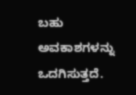ಬಹು ಅವಕಾಶಗಳನ್ನು ಒದಗಿಸುತ್ತದೆ.